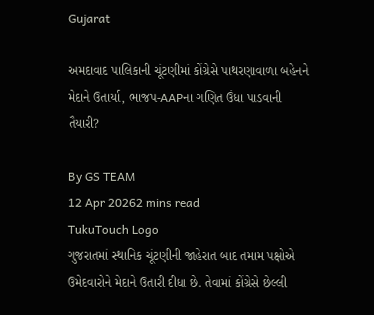Gujarat

અમદાવાદ પાલિકાની ચૂંટણીમાં કોંગ્રેસે પાથરણાવાળા બહેનને મેદાને ઉતાર્યા, ભાજપ-AAPના ગણિત ઉંધા પાડવાની તૈયારી?

By GS TEAM
12 Apr 20262 mins read
TukuTouch Logo
ગુજરાતમાં સ્થાનિક ચૂંટણીની જાહેરાત બાદ તમામ પક્ષોએ ઉમેદવારોને મેદાને ઉતારી દીધા છે. તેવામાં કોંગ્રેસે છેલ્લી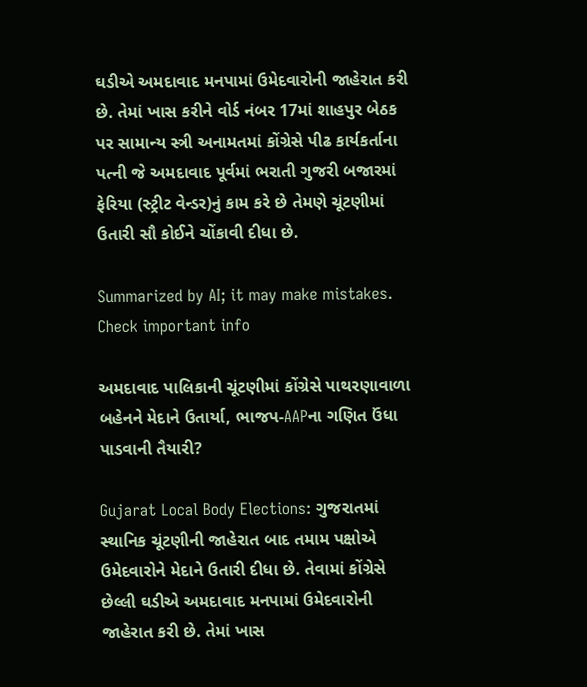ઘડીએ અમદાવાદ મનપામાં ઉમેદવારોની જાહેરાત કરી છે. તેમાં ખાસ કરીને વોર્ડ નંબર 17માં શાહપુર બેઠક પર સામાન્ય સ્ત્રી અનામતમાં કોંગ્રેસે પીઢ કાર્યકર્તાના પત્ની જે અમદાવાદ પૂર્વમાં ભરાતી ગુજરી બજારમાં ફેરિયા (સ્ટ્રીટ વેન્ડર)નું કામ કરે છે તેમણે ચૂંટણીમાં ઉતારી સૌ કોઈને ચોંકાવી દીધા છે.

Summarized by AI; it may make mistakes. Check important info

અમદાવાદ પાલિકાની ચૂંટણીમાં કોંગ્રેસે પાથરણાવાળા બહેનને મેદાને ઉતાર્યા, ભાજપ-AAPના ગણિત ઉંધા પાડવાની તૈયારી?

Gujarat Local Body Elections: ગુજરાતમાં સ્થાનિક ચૂંટણીની જાહેરાત બાદ તમામ પક્ષોએ ઉમેદવારોને મેદાને ઉતારી દીધા છે. તેવામાં કોંગ્રેસે છેલ્લી ઘડીએ અમદાવાદ મનપામાં ઉમેદવારોની જાહેરાત કરી છે. તેમાં ખાસ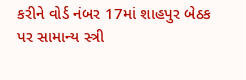કરીને વોર્ડ નંબર 17માં શાહપુર બેઠક પર સામાન્ય સ્ત્રી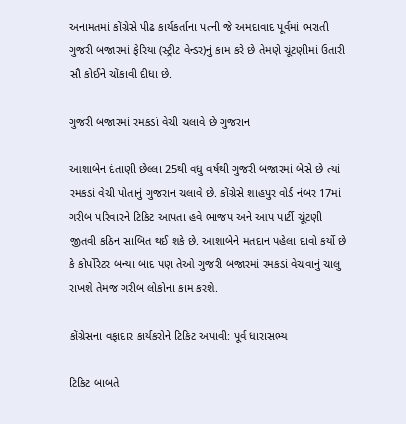અનામતમાં કોંગ્રેસે પીઢ કાર્યકર્તાના પત્ની જે અમદાવાદ પૂર્વમાં ભરાતી ગુજરી બજારમાં ફેરિયા (સ્ટ્રીટ વેન્ડર)નું કામ કરે છે તેમણે ચૂંટણીમાં ઉતારી સૌ કોઈને ચોંકાવી દીધા છે.

ગુજરી બજારમાં રમકડાં વેચી ચલાવે છે ગુજરાન

આશાબેન દંતાણી છેલ્લા 25થી વધુ વર્ષથી ગુજરી બજારમાં બેસે છે ત્યાં રમકડાં વેચી પોતાનું ગુજરાન ચલાવે છે. કોંગ્રેસે શાહપુર વોર્ડ નંબર 17માં ગરીબ પરિવારને ટિકિટ આપતા હવે ભાજપ અને આપ પાર્ટી ચૂંટણી જીતવી કઠિન સાબિત થઈ શકે છે. આશાબેને મતદાન પહેલા દાવો કર્યો છે કે કોર્પોરેટર બન્યા બાદ પણ તેઓ ગુજરી બજારમાં રમકડાં વેચવાનું ચાલુ રાખશે તેમજ ગરીબ લોકોના કામ કરશે.

કોંગ્રેસના વફાદાર કાર્યકરોને ટિકિટ અપાવી: પૂર્વ ધારાસભ્ય

ટિકિટ બાબતે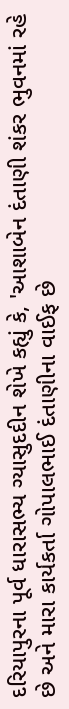દરિયાપુરના પૂર્વ ધારાસભ્ય ગ્યાસુદદીન શેખે કહ્યું કે, 'આશાબેન દંતાણી શંકર ભુવનમાં રહે છે અને મારા કાર્યકર્તા ગોપાલભાઈ દંતાણીના વાઈફ છે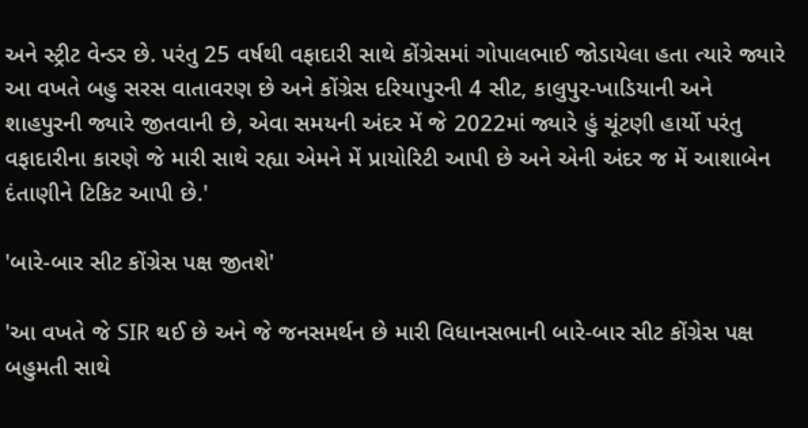અને સ્ટ્રીટ વેન્ડર છે. પરંતુ 25 વર્ષથી વફાદારી સાથે કોંગ્રેસમાં ગોપાલભાઈ જોડાયેલા હતા ત્યારે જ્યારે આ વખતે બહુ સરસ વાતાવરણ છે અને કોંગ્રેસ દરિયાપુરની 4 સીટ, કાલુપુર-ખાડિયાની અને શાહપુરની જ્યારે જીતવાની છે, એવા સમયની અંદર મેં જે 2022માં જ્યારે હું ચૂંટણી હાર્યો પરંતુ વફાદારીના કારણે જે મારી સાથે રહ્યા એમને મેં પ્રાયોરિટી આપી છે અને એની અંદર જ મેં આશાબેન દંતાણીને ટિકિટ આપી છે.'

'બારે-બાર સીટ કોંગ્રેસ પક્ષ જીતશે'

'આ વખતે જે SIR થઈ છે અને જે જનસમર્થન છે મારી વિધાનસભાની બારે-બાર સીટ કોંગ્રેસ પક્ષ બહુમતી સાથે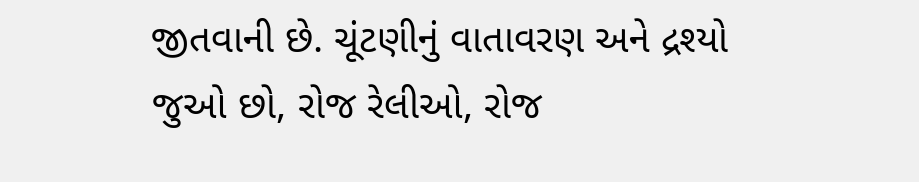જીતવાની છે. ચૂંટણીનું વાતાવરણ અને દ્રશ્યો જુઓ છો, રોજ રેલીઓ, રોજ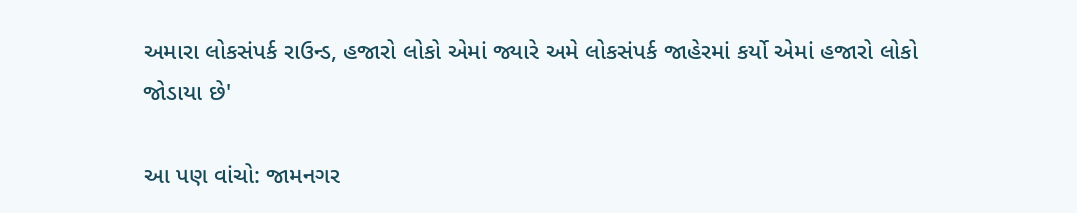અમારા લોકસંપર્ક રાઉન્ડ, હજારો લોકો એમાં જ્યારે અમે લોકસંપર્ક જાહેરમાં કર્યો એમાં હજારો લોકો જોડાયા છે'

આ પણ વાંચો: જામનગર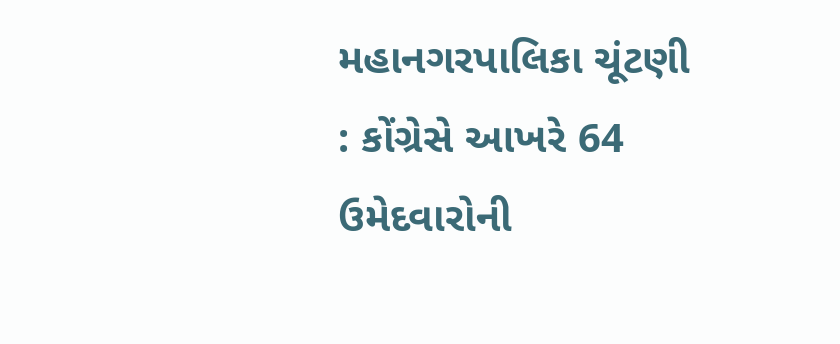મહાનગરપાલિકા ચૂંટણી : કોંગ્રેસે આખરે 64 ઉમેદવારોની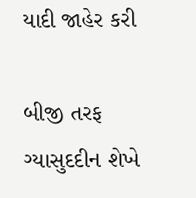યાદી જાહેર કરી

બીજી તરફ ગ્યાસુદદીન શેખે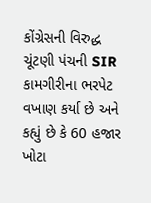કોંગ્રેસની વિરુદ્ધ ચૂંટણી પંચની SIR કામગીરીના ભરપેટ વખાણ કર્યા છે અને કહ્યું છે કે 60 હજાર ખોટા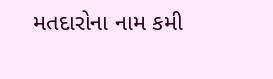મતદારોના નામ કમી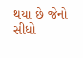થયા છે જેનો સીધો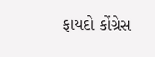ફાયદો કોંગ્રેસ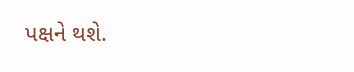પક્ષને થશે.